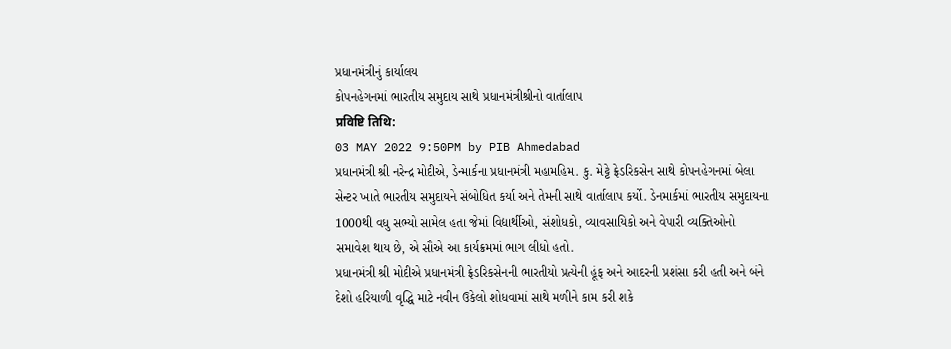પ્રધાનમંત્રીનું કાર્યાલય
કોપનહેગનમાં ભારતીય સમુદાય સાથે પ્રધાનમંત્રીશ્રીનો વાર્તાલાપ
प्रविष्टि तिथि:
03 MAY 2022 9:50PM by PIB Ahmedabad
પ્રધાનમંત્રી શ્રી નરેન્દ્ર મોદીએ, ડેન્માર્કના પ્રધાનમંત્રી મહામહિમ. કુ. મેટ્ટે ફ્રેડરિકસેન સાથે કોપનહેગનમાં બેલા સેન્ટર ખાતે ભારતીય સમુદાયને સંબોધિત કર્યા અને તેમની સાથે વાર્તાલાપ કર્યો. ડેનમાર્કમાં ભારતીય સમુદાયના 1000થી વધુ સભ્યો સામેલ હતા જેમાં વિદ્યાર્થીઓ, સંશોધકો, વ્યાવસાયિકો અને વેપારી વ્યક્તિઓનો સમાવેશ થાય છે, એ સૌએ આ કાર્યક્રમમાં ભાગ લીધો હતો.
પ્રધાનમંત્રી શ્રી મોદીએ પ્રધાનમંત્રી ફ્રેડરિકસેનની ભારતીયો પ્રત્યેની હૂંફ અને આદરની પ્રશંસા કરી હતી અને બંને દેશો હરિયાળી વૃદ્ધિ માટે નવીન ઉકેલો શોધવામાં સાથે મળીને કામ કરી શકે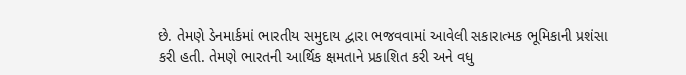છે. તેમણે ડેનમાર્કમાં ભારતીય સમુદાય દ્વારા ભજવવામાં આવેલી સકારાત્મક ભૂમિકાની પ્રશંસા કરી હતી. તેમણે ભારતની આર્થિક ક્ષમતાને પ્રકાશિત કરી અને વધુ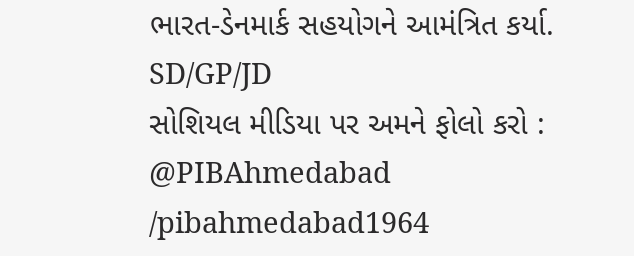ભારત-ડેનમાર્ક સહયોગને આમંત્રિત કર્યા.
SD/GP/JD
સોશિયલ મીડિયા પર અમને ફોલો કરો :
@PIBAhmedabad
/pibahmedabad1964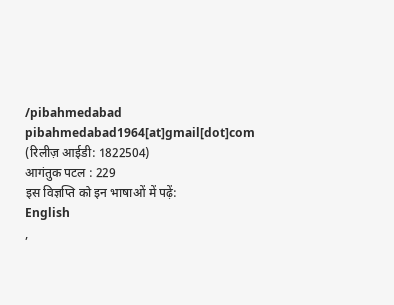/pibahmedabad
pibahmedabad1964[at]gmail[dot]com
(रिलीज़ आईडी: 1822504)
आगंतुक पटल : 229
इस विज्ञप्ति को इन भाषाओं में पढ़ें:
English
,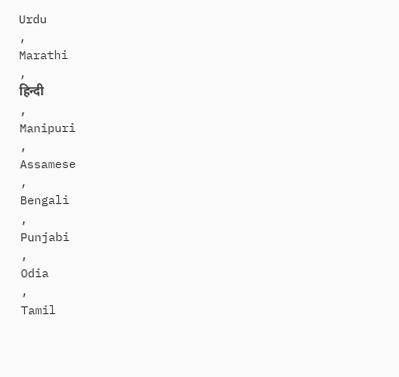Urdu
,
Marathi
,
हिन्दी
,
Manipuri
,
Assamese
,
Bengali
,
Punjabi
,
Odia
,
Tamil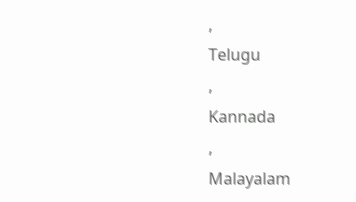,
Telugu
,
Kannada
,
Malayalam